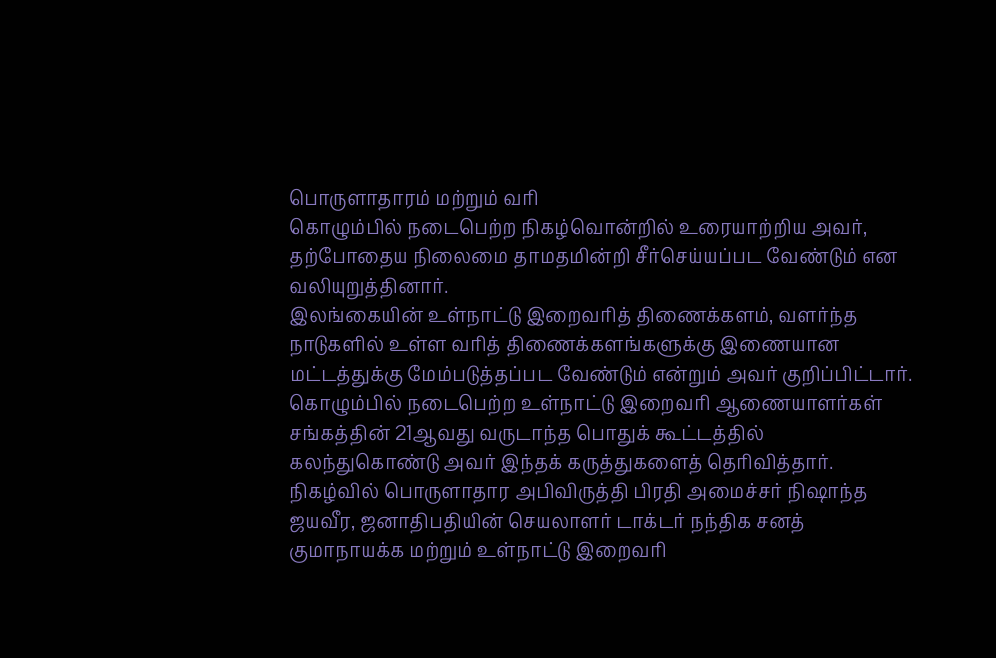பொருளாதாரம் மற்றும் வரி
கொழும்பில் நடைபெற்ற நிகழ்வொன்றில் உரையாற்றிய அவர், தற்போதைய நிலைமை தாமதமின்றி சீர்செய்யப்பட வேண்டும் என வலியுறுத்தினார்.
இலங்கையின் உள்நாட்டு இறைவரித் திணைக்களம், வளர்ந்த நாடுகளில் உள்ள வரித் திணைக்களங்களுக்கு இணையான மட்டத்துக்கு மேம்படுத்தப்பட வேண்டும் என்றும் அவர் குறிப்பிட்டார்.
கொழும்பில் நடைபெற்ற உள்நாட்டு இறைவரி ஆணையாளர்கள் சங்கத்தின் 21ஆவது வருடாந்த பொதுக் கூட்டத்தில் கலந்துகொண்டு அவர் இந்தக் கருத்துகளைத் தெரிவித்தார்.
நிகழ்வில் பொருளாதார அபிவிருத்தி பிரதி அமைச்சர் நிஷாந்த ஜயவீர, ஜனாதிபதியின் செயலாளர் டாக்டர் நந்திக சனத் குமாநாயக்க மற்றும் உள்நாட்டு இறைவரி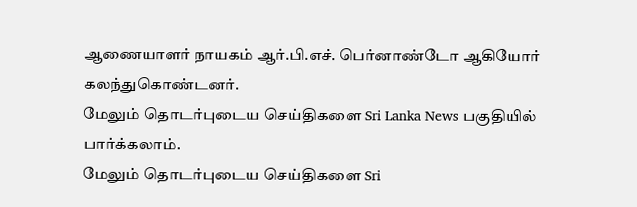ஆணையாளர் நாயகம் ஆர்.பி.எச். பெர்னாண்டோ ஆகியோர் கலந்துகொண்டனர்.
மேலும் தொடர்புடைய செய்திகளை Sri Lanka News பகுதியில் பார்க்கலாம்.
மேலும் தொடர்புடைய செய்திகளை Sri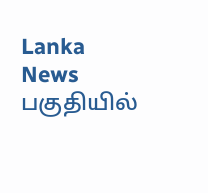Lanka News பகுதியில்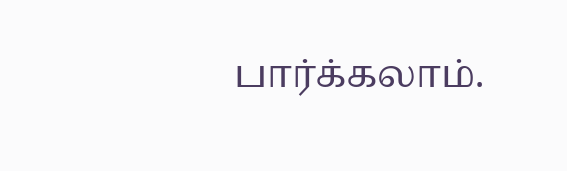பார்க்கலாம்.